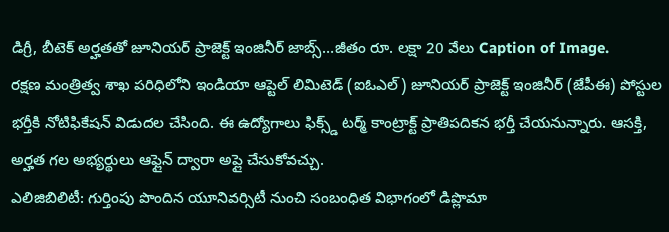డిగ్రీ, బీటెక్ అర్హతతో జూనియర్ ప్రాజెక్ట్ ఇంజినీర్ జాబ్స్…జీతం రూ. లక్షా 20 వేలు Caption of Image.
రక్షణ మంత్రిత్వ శాఖ పరిధిలోని ఇండియా ఆప్టెల్ లిమిటెడ్ (ఐఓఎల్) జూనియర్ ప్రాజెక్ట్ ఇంజినీర్ (జేపీఈ) పోస్టుల భర్తీకి నోటిఫికేషన్ విడుదల చేసింది. ఈ ఉద్యోగాలు ఫిక్స్డ్ టర్మ్ కాంట్రాక్ట్ ప్రాతిపదికన భర్తీ చేయనున్నారు. ఆసక్తి, అర్హత గల అభ్యర్థులు ఆఫ్లైన్ ద్వారా అప్లై చేసుకోవచ్చు.
ఎలిజిబిలిటీ: గుర్తింపు పొందిన యూనివర్సిటీ నుంచి సంబంధిత విభాగంలో డిప్లొమా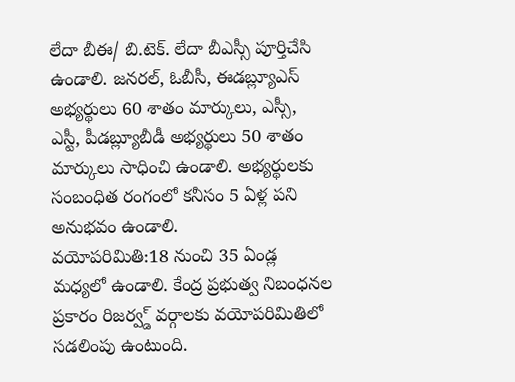లేదా బీఈ/ బి.టెక్. లేదా బీఎస్సీ పూర్తిచేసి ఉండాలి. జనరల్, ఓబీసీ, ఈడబ్ల్యూఎస్ అభ్యర్థులు 60 శాతం మార్కులు, ఎస్సీ, ఎస్టీ, పీడబ్ల్యూబీడీ అభ్యర్థులు 50 శాతం మార్కులు సాధించి ఉండాలి. అభ్యర్థులకు సంబంధిత రంగంలో కనీసం 5 ఏళ్ల పని అనుభవం ఉండాలి.
వయోపరిమితి:18 నుంచి 35 ఏండ్ల మధ్యలో ఉండాలి. కేంద్ర ప్రభుత్వ నిబంధనల ప్రకారం రిజర్వ్డ్ వర్గాలకు వయోపరిమితిలో సడలింపు ఉంటుంది.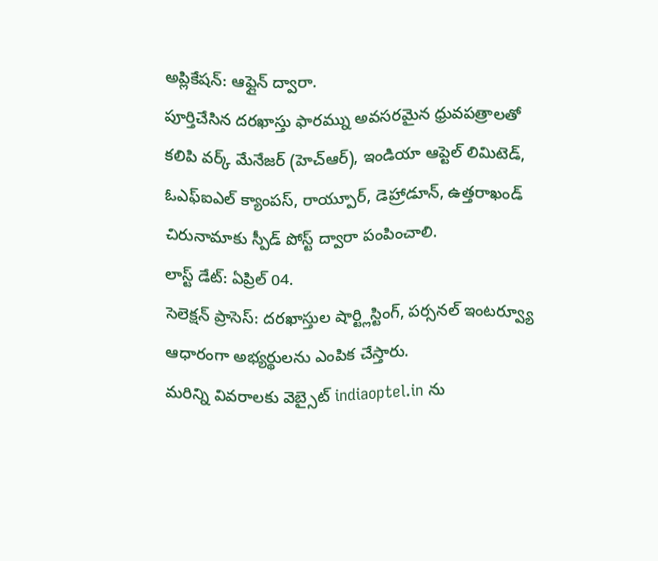అప్లికేషన్: ఆఫ్లైన్ ద్వారా.
పూర్తిచేసిన దరఖాస్తు ఫారమ్ను అవసరమైన ధ్రువపత్రాలతో కలిపి వర్క్ మేనేజర్ (హెచ్ఆర్), ఇండియా ఆప్టెల్ లిమిటెడ్, ఓఎఫ్ఐఎల్ క్యాంపస్, రాయ్పూర్, డెహ్రాడూన్, ఉత్తరాఖండ్ చిరునామాకు స్పీడ్ పోస్ట్ ద్వారా పంపించాలి.
లాస్ట్ డేట్: ఏప్రిల్ 04.
సెలెక్షన్ ప్రాసెస్: దరఖాస్తుల షార్ట్లిస్టింగ్, పర్సనల్ ఇంటర్వ్యూ ఆధారంగా అభ్యర్థులను ఎంపిక చేస్తారు.
మరిన్ని వివరాలకు వెబ్సైట్ indiaoptel.in ను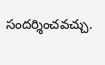సందర్శించవచ్చు.